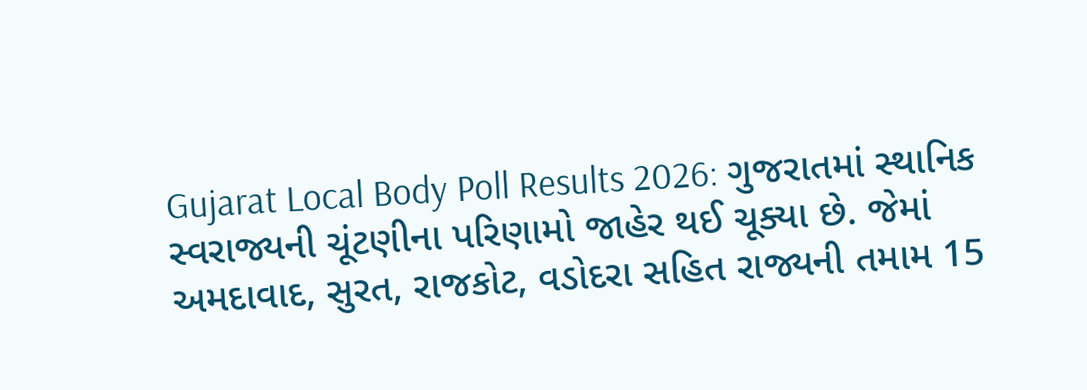Gujarat Local Body Poll Results 2026: ગુજરાતમાં સ્થાનિક સ્વરાજ્યની ચૂંટણીના પરિણામો જાહેર થઈ ચૂક્યા છે. જેમાં અમદાવાદ, સુરત, રાજકોટ, વડોદરા સહિત રાજ્યની તમામ 15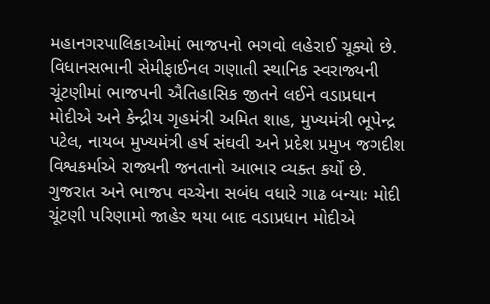મહાનગરપાલિકાઓમાં ભાજપનો ભગવો લહેરાઈ ચૂક્યો છે.
વિધાનસભાની સેમીફાઈનલ ગણાતી સ્થાનિક સ્વરાજ્યની ચૂંટણીમાં ભાજપની ઐતિહાસિક જીતને લઈને વડાપ્રધાન મોદીએ અને કેન્દ્રીય ગૃહમંત્રી અમિત શાહ, મુખ્યમંત્રી ભૂપેન્દ્ર પટેલ, નાયબ મુખ્યમંત્રી હર્ષ સંઘવી અને પ્રદેશ પ્રમુખ જગદીશ વિશ્વકર્માએ રાજ્યની જનતાનો આભાર વ્યક્ત કર્યો છે.
ગુજરાત અને ભાજપ વચ્ચેના સબંધ વધારે ગાઢ બન્યાઃ મોદી
ચૂંટણી પરિણામો જાહેર થયા બાદ વડાપ્રધાન મોદીએ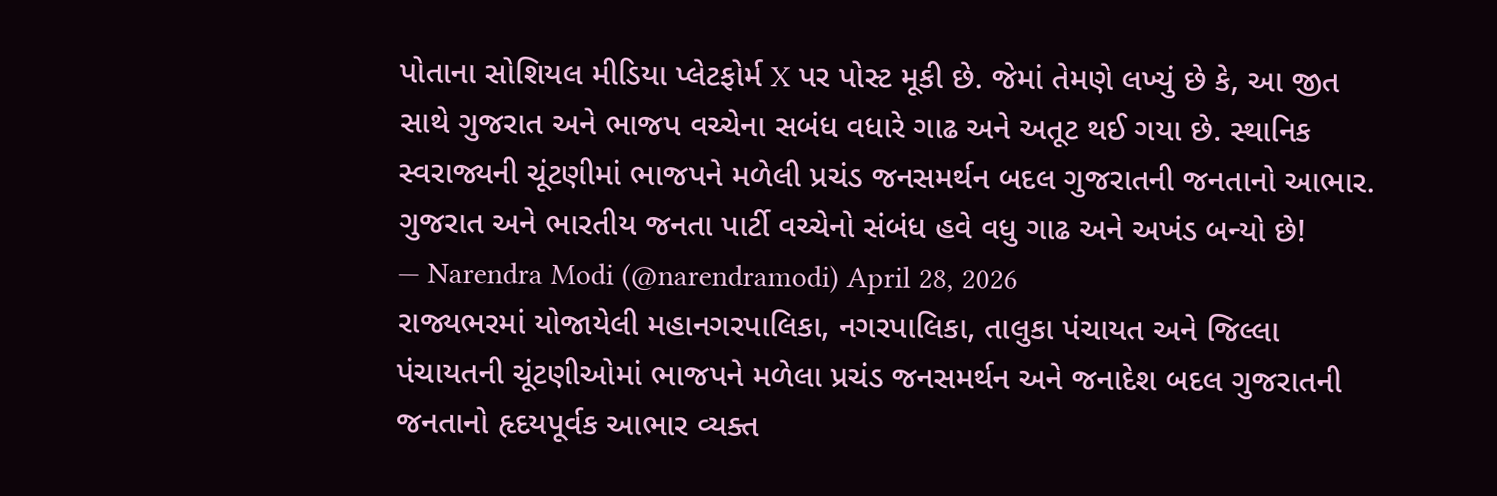પોતાના સોશિયલ મીડિયા પ્લેટફોર્મ X પર પોસ્ટ મૂકી છે. જેમાં તેમણે લખ્યું છે કે, આ જીત સાથે ગુજરાત અને ભાજપ વચ્ચેના સબંધ વધારે ગાઢ અને અતૂટ થઈ ગયા છે. સ્થાનિક સ્વરાજ્યની ચૂંટણીમાં ભાજપને મળેલી પ્રચંડ જનસમર્થન બદલ ગુજરાતની જનતાનો આભાર.
ગુજરાત અને ભારતીય જનતા પાર્ટી વચ્ચેનો સંબંધ હવે વધુ ગાઢ અને અખંડ બન્યો છે!
— Narendra Modi (@narendramodi) April 28, 2026
રાજ્યભરમાં યોજાયેલી મહાનગરપાલિકા, નગરપાલિકા, તાલુકા પંચાયત અને જિલ્લા પંચાયતની ચૂંટણીઓમાં ભાજપને મળેલા પ્રચંડ જનસમર્થન અને જનાદેશ બદલ ગુજરાતની જનતાનો હૃદયપૂર્વક આભાર વ્યક્ત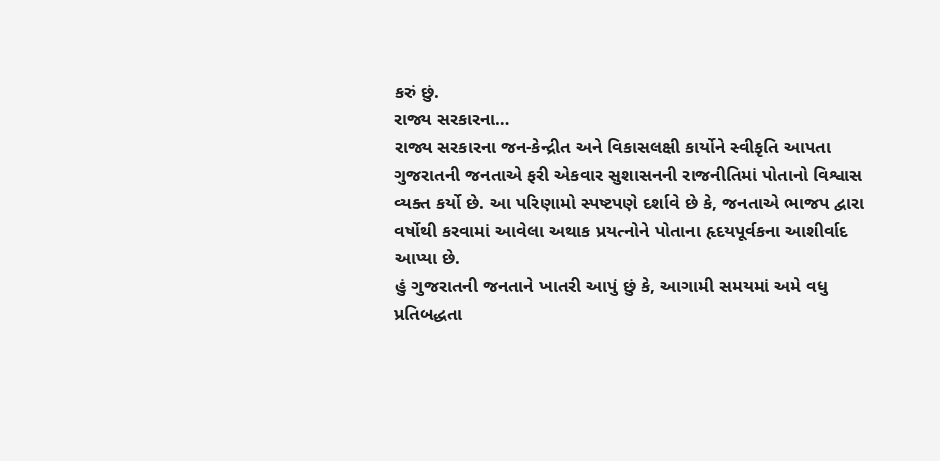કરું છું.
રાજ્ય સરકારના…
રાજ્ય સરકારના જન-કેન્દ્રીત અને વિકાસલક્ષી કાર્યોને સ્વીકૃતિ આપતા ગુજરાતની જનતાએ ફરી એકવાર સુશાસનની રાજનીતિમાં પોતાનો વિશ્વાસ વ્યક્ત કર્યો છે. આ પરિણામો સ્પષ્ટપણે દર્શાવે છે કે, જનતાએ ભાજપ દ્વારા વર્ષોથી કરવામાં આવેલા અથાક પ્રયત્નોને પોતાના હૃદયપૂર્વકના આશીર્વાદ આપ્યા છે.
હું ગુજરાતની જનતાને ખાતરી આપું છું કે, આગામી સમયમાં અમે વધુ પ્રતિબદ્ધતા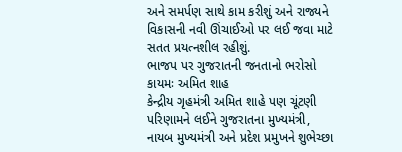અને સમર્પણ સાથે કામ કરીશું અને રાજ્યને વિકાસની નવી ઊંચાઈઓ પર લઈ જવા માટે સતત પ્રયત્નશીલ રહીશું.
ભાજપ પર ગુજરાતની જનતાનો ભરોસો કાયમઃ અમિત શાહ
કેન્દ્રીય ગૃહમંત્રી અમિત શાહે પણ ચૂંટણી પરિણામને લઈને ગુજરાતના મુખ્યમંત્રી, નાયબ મુખ્યમંત્રી અને પ્રદેશ પ્રમુખને શુભેચ્છા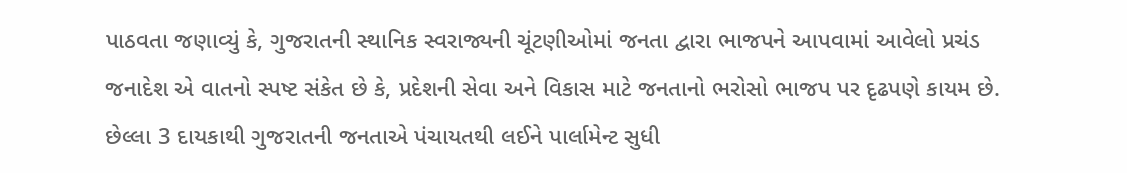પાઠવતા જણાવ્યું કે, ગુજરાતની સ્થાનિક સ્વરાજ્યની ચૂંટણીઓમાં જનતા દ્વારા ભાજપને આપવામાં આવેલો પ્રચંડ જનાદેશ એ વાતનો સ્પષ્ટ સંકેત છે કે, પ્રદેશની સેવા અને વિકાસ માટે જનતાનો ભરોસો ભાજપ પર દૃઢપણે કાયમ છે.
છેલ્લા 3 દાયકાથી ગુજરાતની જનતાએ પંચાયતથી લઈને પાર્લામેન્ટ સુધી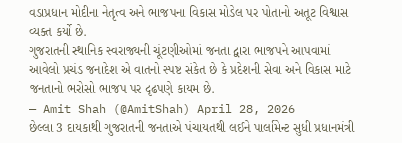વડાપ્રધાન મોદીના નેતૃત્વ અને ભાજપના વિકાસ મોડેલ પર પોતાનો અતૂટ વિશ્વાસ વ્યક્ત કર્યો છે.
ગુજરાતની સ્થાનિક સ્વરાજ્યની ચૂંટણીઓમાં જનતા દ્વારા ભાજપને આપવામાં આવેલો પ્રચંડ જનાદેશ એ વાતનો સ્પષ્ટ સંકેત છે કે પ્રદેશની સેવા અને વિકાસ માટે જનતાનો ભરોસો ભાજપ પર દૃઢપણે કાયમ છે.
— Amit Shah (@AmitShah) April 28, 2026
છેલ્લા 3 દાયકાથી ગુજરાતની જનતાએ પંચાયતથી લઈને પાર્લામેન્ટ સુધી પ્રધાનમંત્રી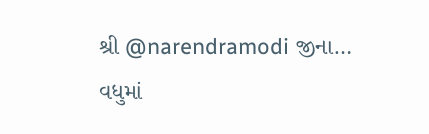શ્રી @narendramodi જીના…
વધુમાં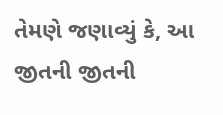તેમણે જણાવ્યું કે, આ જીતની જીતની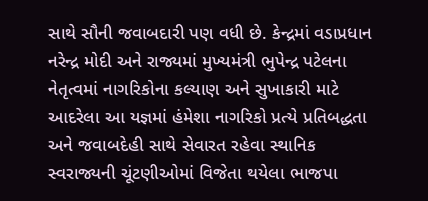સાથે સૌની જવાબદારી પણ વધી છે. કેન્દ્રમાં વડાપ્રધાન નરેન્દ્ર મોદી અને રાજ્યમાં મુખ્યમંત્રી ભુપેન્દ્ર પટેલના નેતૃત્વમાં નાગરિકોના કલ્યાણ અને સુખાકારી માટે આદરેલા આ યજ્ઞમાં હંમેશા નાગરિકો પ્રત્યે પ્રતિબદ્ધતા અને જવાબદેહી સાથે સેવારત રહેવા સ્થાનિક સ્વરાજ્યની ચૂંટણીઓમાં વિજેતા થયેલા ભાજપા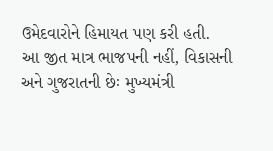ઉમેદવારોને હિમાયત પણ કરી હતી.
આ જીત માત્ર ભાજપની નહીં, વિકાસની અને ગુજરાતની છેઃ મુખ્યમંત્રી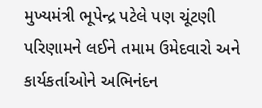મુખ્યમંત્રી ભૂપેન્દ્ર પટેલે પણ ચૂંટણી પરિણામને લઈને તમામ ઉમેદવારો અને કાર્યકર્તાઓને અભિનંદન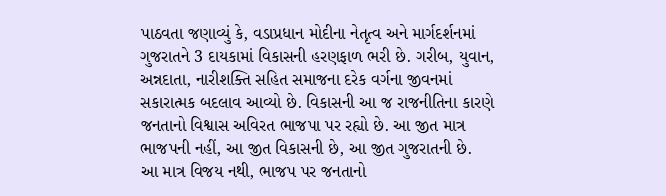પાઠવતા જણાવ્યું કે, વડાપ્રધાન મોદીના નેતૃત્વ અને માર્ગદર્શનમાં ગુજરાતને 3 દાયકામાં વિકાસની હરણફાળ ભરી છે. ગરીબ, યુવાન, અન્નદાતા, નારીશક્તિ સહિત સમાજના દરેક વર્ગના જીવનમાં સકારાત્મક બદલાવ આવ્યો છે. વિકાસની આ જ રાજનીતિના કારણે જનતાનો વિશ્વાસ અવિરત ભાજપા પર રહ્યો છે. આ જીત માત્ર ભાજપની નહીં, આ જીત વિકાસની છે, આ જીત ગુજરાતની છે.
આ માત્ર વિજય નથી, ભાજપ પર જનતાનો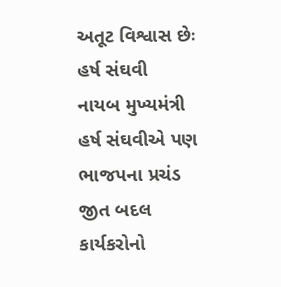અતૂટ વિશ્વાસ છેઃ હર્ષ સંઘવી
નાયબ મુખ્યમંત્રી હર્ષ સંઘવીએ પણ ભાજપના પ્રચંડ જીત બદલ કાર્યકરોનો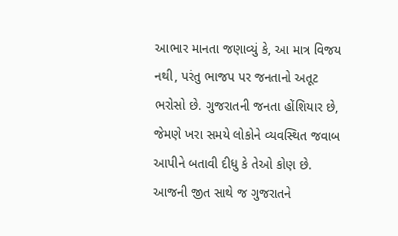આભાર માનતા જણાવ્યું કે, આ માત્ર વિજય નથી, પરંતુ ભાજપ પર જનતાનો અતૂટ ભરોસો છે. ગુજરાતની જનતા હોંશિયાર છે, જેમણે ખરા સમયે લોકોને વ્યવસ્થિત જવાબ આપીને બતાવી દીધુ કે તેઓ કોણ છે. આજની જીત સાથે જ ગુજરાતને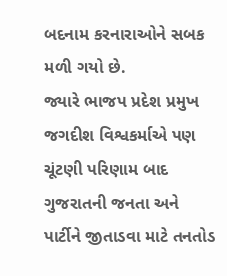બદનામ કરનારાઓને સબક મળી ગયો છે.
જ્યારે ભાજપ પ્રદેશ પ્રમુખ જગદીશ વિશ્વકર્માએ પણ ચૂંટણી પરિણામ બાદ ગુજરાતની જનતા અને પાર્ટીને જીતાડવા માટે તનતોડ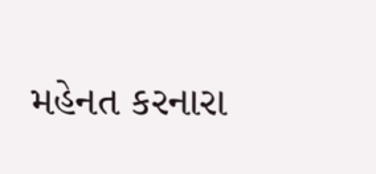મહેનત કરનારા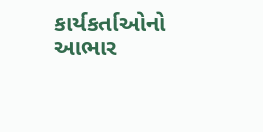કાર્યકર્તાઓનો આભાર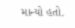માન્યો હતો.